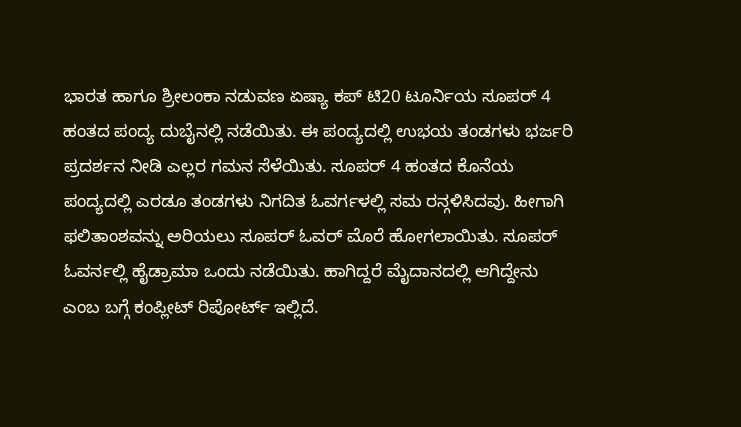ಭಾರತ ಹಾಗೂ ಶ್ರೀಲಂಕಾ ನಡುವಣ ಏಷ್ಯಾ ಕಪ್ ಟಿ20 ಟೂರ್ನಿಯ ಸೂಪರ್ 4 ಹಂತದ ಪಂದ್ಯ ದುಬೈನಲ್ಲಿ ನಡೆಯಿತು. ಈ ಪಂದ್ಯದಲ್ಲಿ ಉಭಯ ತಂಡಗಳು ಭರ್ಜರಿ ಪ್ರದರ್ಶನ ನೀಡಿ ಎಲ್ಲರ ಗಮನ ಸೆಳೆಯಿತು. ಸೂಪರ್ 4 ಹಂತದ ಕೊನೆಯ ಪಂದ್ಯದಲ್ಲಿ ಎರಡೂ ತಂಡಗಳು ನಿಗದಿತ ಓವರ್ಗಳಲ್ಲಿ ಸಮ ರನ್ಗಳಿಸಿದವು. ಹೀಗಾಗಿ ಫಲಿತಾಂಶವನ್ನು ಅರಿಯಲು ಸೂಪರ್ ಓವರ್ ಮೊರೆ ಹೋಗಲಾಯಿತು. ಸೂಪರ್ ಓವರ್ನಲ್ಲಿ ಹೈಡ್ರಾಮಾ ಒಂದು ನಡೆಯಿತು. ಹಾಗಿದ್ದರೆ ಮೈದಾನದಲ್ಲಿ ಆಗಿದ್ದೇನು ಎಂಬ ಬಗ್ಗೆ ಕಂಪ್ಲೀಟ್ ರಿಪೋರ್ಟ್ ಇಲ್ಲಿದೆ.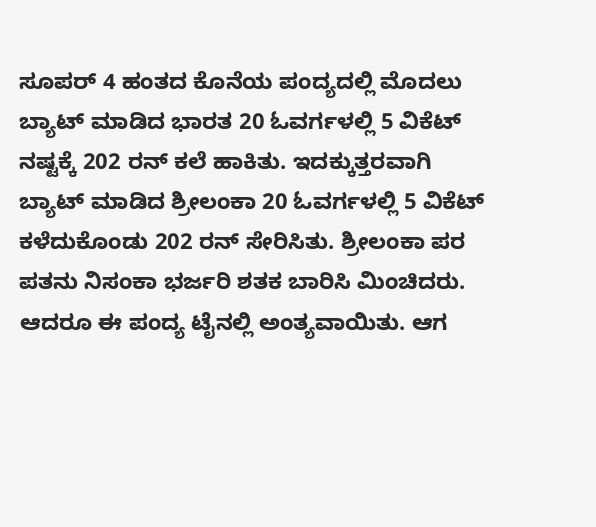ಸೂಪರ್ 4 ಹಂತದ ಕೊನೆಯ ಪಂದ್ಯದಲ್ಲಿ ಮೊದಲು ಬ್ಯಾಟ್ ಮಾಡಿದ ಭಾರತ 20 ಓವರ್ಗಳಲ್ಲಿ 5 ವಿಕೆಟ್ ನಷ್ಟಕ್ಕೆ 202 ರನ್ ಕಲೆ ಹಾಕಿತು. ಇದಕ್ಕುತ್ತರವಾಗಿ ಬ್ಯಾಟ್ ಮಾಡಿದ ಶ್ರೀಲಂಕಾ 20 ಓವರ್ಗಳಲ್ಲಿ 5 ವಿಕೆಟ್ ಕಳೆದುಕೊಂಡು 202 ರನ್ ಸೇರಿಸಿತು. ಶ್ರೀಲಂಕಾ ಪರ ಪತನು ನಿಸಂಕಾ ಭರ್ಜರಿ ಶತಕ ಬಾರಿಸಿ ಮಿಂಚಿದರು. ಆದರೂ ಈ ಪಂದ್ಯ ಟೈನಲ್ಲಿ ಅಂತ್ಯವಾಯಿತು. ಆಗ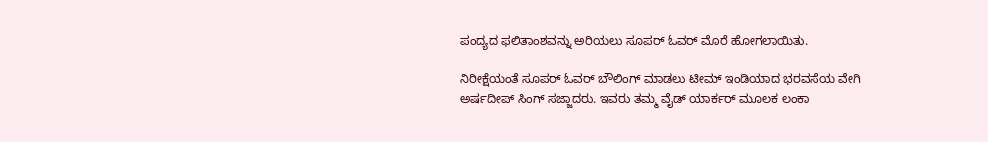ಪಂದ್ಯದ ಫಲಿತಾಂಶವನ್ನು ಅರಿಯಲು ಸೂಪರ್ ಓವರ್ ಮೊರೆ ಹೋಗಲಾಯಿತು.

ನಿರೀಕ್ಷೆಯಂತೆ ಸೂಪರ್ ಓವರ್ ಬೌಲಿಂಗ್ ಮಾಡಲು ಟೀಮ್ ಇಂಡಿಯಾದ ಭರವಸೆಯ ವೇಗಿ ಅರ್ಷದೀಪ್ ಸಿಂಗ್ ಸಜ್ಜಾದರು. ಇವರು ತಮ್ಮ ವೈಡ್ ಯಾರ್ಕರ್ ಮೂಲಕ ಲಂಕಾ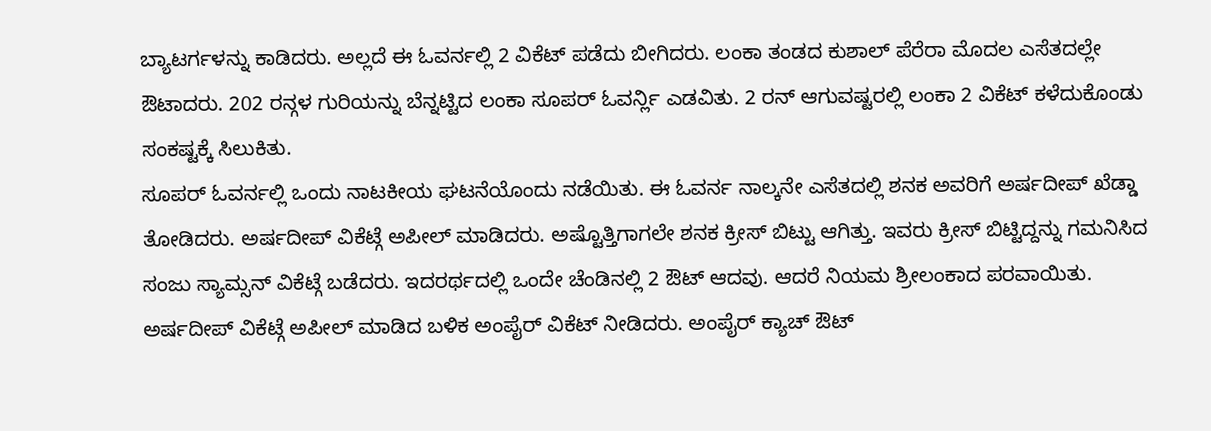ಬ್ಯಾಟರ್ಗಳನ್ನು ಕಾಡಿದರು. ಅಲ್ಲದೆ ಈ ಓವರ್ನಲ್ಲಿ 2 ವಿಕೆಟ್ ಪಡೆದು ಬೀಗಿದರು. ಲಂಕಾ ತಂಡದ ಕುಶಾಲ್ ಪೆರೆರಾ ಮೊದಲ ಎಸೆತದಲ್ಲೇ ಔಟಾದರು. 202 ರನ್ಗಳ ಗುರಿಯನ್ನು ಬೆನ್ನಟ್ಟಿದ ಲಂಕಾ ಸೂಪರ್ ಓವರ್ನ್ಲಿ ಎಡವಿತು. 2 ರನ್ ಆಗುವಷ್ಟರಲ್ಲಿ ಲಂಕಾ 2 ವಿಕೆಟ್ ಕಳೆದುಕೊಂಡು ಸಂಕಷ್ಟಕ್ಕೆ ಸಿಲುಕಿತು.
ಸೂಪರ್ ಓವರ್ನಲ್ಲಿ ಒಂದು ನಾಟಕೀಯ ಘಟನೆಯೊಂದು ನಡೆಯಿತು. ಈ ಓವರ್ನ ನಾಲ್ಕನೇ ಎಸೆತದಲ್ಲಿ ಶನಕ ಅವರಿಗೆ ಅರ್ಷದೀಪ್ ಖೆಡ್ಡಾ ತೋಡಿದರು. ಅರ್ಷದೀಪ್ ವಿಕೆಟ್ಗೆ ಅಪೀಲ್ ಮಾಡಿದರು. ಅಷ್ಟೊತ್ತಿಗಾಗಲೇ ಶನಕ ಕ್ರೀಸ್ ಬಿಟ್ಟು ಆಗಿತ್ತು. ಇವರು ಕ್ರೀಸ್ ಬಿಟ್ಟಿದ್ದನ್ನು ಗಮನಿಸಿದ ಸಂಜು ಸ್ಯಾಮ್ಸನ್ ವಿಕೆಟ್ಗೆ ಬಡೆದರು. ಇದರರ್ಥದಲ್ಲಿ ಒಂದೇ ಚೆಂಡಿನಲ್ಲಿ 2 ಔಟ್ ಆದವು. ಆದರೆ ನಿಯಮ ಶ್ರೀಲಂಕಾದ ಪರವಾಯಿತು.
ಅರ್ಷದೀಪ್ ವಿಕೆಟ್ಗೆ ಅಪೀಲ್ ಮಾಡಿದ ಬಳಿಕ ಅಂಪೈರ್ ವಿಕೆಟ್ ನೀಡಿದರು. ಅಂಪೈರ್ ಕ್ಯಾಚ್ ಔಟ್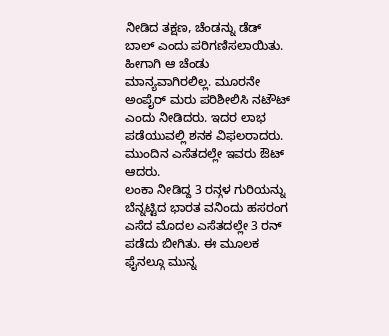ನೀಡಿದ ತಕ್ಷಣ, ಚೆಂಡನ್ನು ಡೆಡ್ ಬಾಲ್ ಎಂದು ಪರಿಗಣಿಸಲಾಯಿತು. ಹೀಗಾಗಿ ಆ ಚೆಂಡು ಮಾನ್ಯವಾಗಿರಲಿಲ್ಲ. ಮೂರನೇ ಅಂಪೈರ್ ಮರು ಪರಿಶೀಲಿಸಿ ನಟೌಟ್ ಎಂದು ನೀಡಿದರು. ಇದರ ಲಾಭ ಪಡೆಯುವಲ್ಲಿ ಶನಕ ವಿಫಲರಾದರು. ಮುಂದಿನ ಎಸೆತದಲ್ಲೇ ಇವರು ಔಟ್ ಆದರು.
ಲಂಕಾ ನೀಡಿದ್ದ 3 ರನ್ಗಳ ಗುರಿಯನ್ನು ಬೆನ್ನಟ್ಟಿದ ಭಾರತ ವನಿಂದು ಹಸರಂಗ ಎಸೆದ ಮೊದಲ ಎಸೆತದಲ್ಲೇ 3 ರನ್ ಪಡೆದು ಬೀಗಿತು. ಈ ಮೂಲಕ ಫೈನಲ್ಗೂ ಮುನ್ನ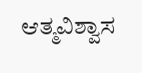ಆತ್ಮವಿಶ್ವಾಸ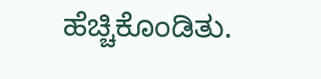ಹೆಚ್ಚಿಕೊಂಡಿತು.